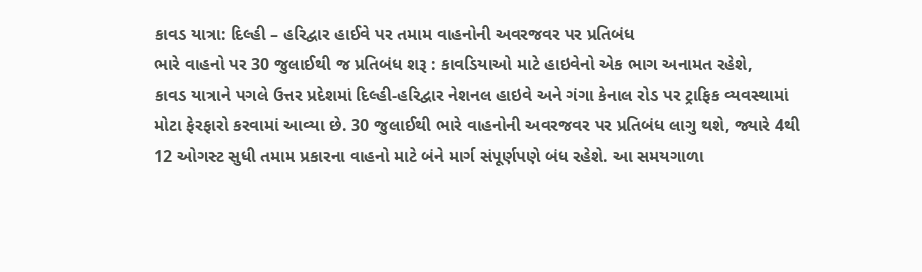કાવડ યાત્રા: દિલ્હી – હરિદ્વાર હાઈવે પર તમામ વાહનોની અવરજવર પર પ્રતિબંધ
ભારે વાહનો પર 30 જુલાઈથી જ પ્રતિબંધ શરૂ : કાવડિયાઓ માટે હાઇવેનો એક ભાગ અનામત રહેશે,
કાવડ યાત્રાને પગલે ઉત્તર પ્રદેશમાં દિલ્હી-હરિદ્વાર નેશનલ હાઇવે અને ગંગા કેનાલ રોડ પર ટ્રાફિક વ્યવસ્થામાં મોટા ફેરફારો કરવામાં આવ્યા છે. 30 જુલાઈથી ભારે વાહનોની અવરજવર પર પ્રતિબંધ લાગુ થશે, જ્યારે 4થી 12 ઓગસ્ટ સુધી તમામ પ્રકારના વાહનો માટે બંને માર્ગ સંપૂર્ણપણે બંધ રહેશે. આ સમયગાળા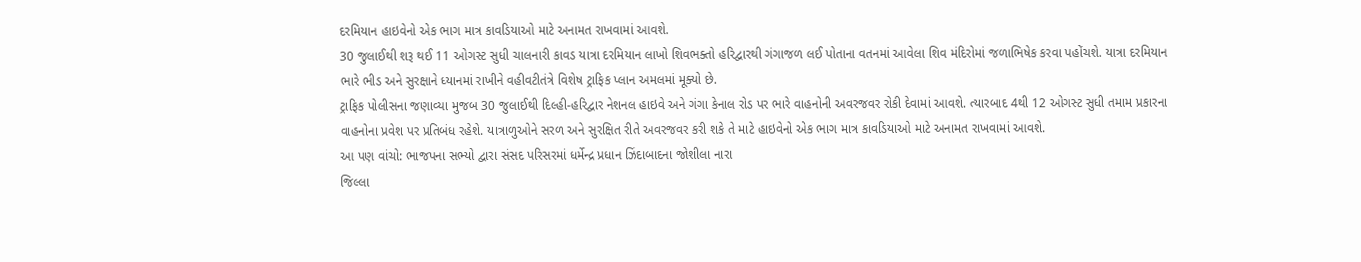દરમિયાન હાઇવેનો એક ભાગ માત્ર કાવડિયાઓ માટે અનામત રાખવામાં આવશે.
30 જુલાઈથી શરૂ થઈ 11 ઓગસ્ટ સુધી ચાલનારી કાવડ યાત્રા દરમિયાન લાખો શિવભક્તો હરિદ્વારથી ગંગાજળ લઈ પોતાના વતનમાં આવેલા શિવ મંદિરોમાં જળાભિષેક કરવા પહોંચશે. યાત્રા દરમિયાન ભારે ભીડ અને સુરક્ષાને ધ્યાનમાં રાખીને વહીવટીતંત્રે વિશેષ ટ્રાફિક પ્લાન અમલમાં મૂક્યો છે.
ટ્રાફિક પોલીસના જણાવ્યા મુજબ 30 જુલાઈથી દિલ્હી-હરિદ્વાર નેશનલ હાઇવે અને ગંગા કેનાલ રોડ પર ભારે વાહનોની અવરજવર રોકી દેવામાં આવશે. ત્યારબાદ 4થી 12 ઓગસ્ટ સુધી તમામ પ્રકારના વાહનોના પ્રવેશ પર પ્રતિબંધ રહેશે. યાત્રાળુઓને સરળ અને સુરક્ષિત રીતે અવરજવર કરી શકે તે માટે હાઇવેનો એક ભાગ માત્ર કાવડિયાઓ માટે અનામત રાખવામાં આવશે.
આ પણ વાંચો: ભાજપના સભ્યો દ્વારા સંસદ પરિસરમાં ધર્મેન્દ્ર પ્રધાન ઝિંદાબાદના જોશીલા નારા
જિલ્લા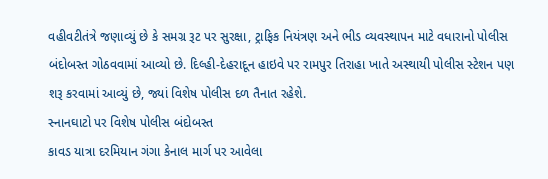વહીવટીતંત્રે જણાવ્યું છે કે સમગ્ર રૂટ પર સુરક્ષા, ટ્રાફિક નિયંત્રણ અને ભીડ વ્યવસ્થાપન માટે વધારાનો પોલીસ બંદોબસ્ત ગોઠવવામાં આવ્યો છે. દિલ્હી-દેહરાદૂન હાઇવે પર રામપુર તિરાહા ખાતે અસ્થાયી પોલીસ સ્ટેશન પણ શરૂ કરવામાં આવ્યું છે, જ્યાં વિશેષ પોલીસ દળ તૈનાત રહેશે.
સ્નાનઘાટો પર વિશેષ પોલીસ બંદોબસ્ત
કાવડ યાત્રા દરમિયાન ગંગા કેનાલ માર્ગ પર આવેલા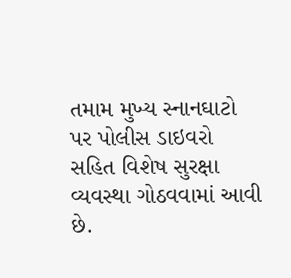તમામ મુખ્ય સ્નાનઘાટો પર પોલીસ ડાઇવરો સહિત વિશેષ સુરક્ષા વ્યવસ્થા ગોઠવવામાં આવી છે.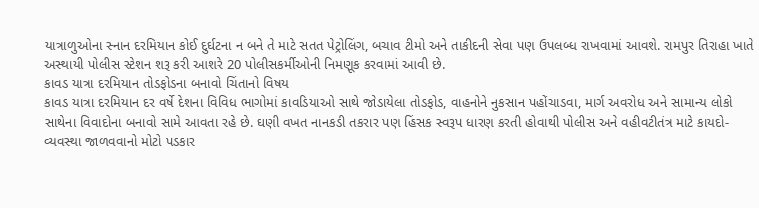યાત્રાળુઓના સ્નાન દરમિયાન કોઈ દુર્ઘટના ન બને તે માટે સતત પેટ્રોલિંગ, બચાવ ટીમો અને તાકીદની સેવા પણ ઉપલબ્ધ રાખવામાં આવશે. રામપુર તિરાહા ખાતે અસ્થાયી પોલીસ સ્ટેશન શરૂ કરી આશરે 20 પોલીસકર્મીઓની નિમણૂક કરવામાં આવી છે.
કાવડ યાત્રા દરમિયાન તોડફોડના બનાવો ચિંતાનો વિષય
કાવડ યાત્રા દરમિયાન દર વર્ષે દેશના વિવિધ ભાગોમાં કાવડિયાઓ સાથે જોડાયેલા તોડફોડ, વાહનોને નુકસાન પહોંચાડવા, માર્ગ અવરોધ અને સામાન્ય લોકો સાથેના વિવાદોના બનાવો સામે આવતા રહે છે. ઘણી વખત નાનકડી તકરાર પણ હિંસક સ્વરૂપ ધારણ કરતી હોવાથી પોલીસ અને વહીવટીતંત્ર માટે કાયદો-વ્યવસ્થા જાળવવાનો મોટો પડકાર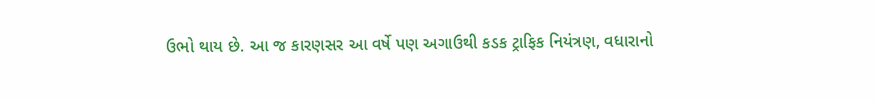ઉભો થાય છે. આ જ કારણસર આ વર્ષે પણ અગાઉથી કડક ટ્રાફિક નિયંત્રણ, વધારાનો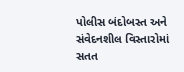પોલીસ બંદોબસ્ત અને સંવેદનશીલ વિસ્તારોમાં સતત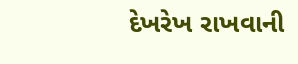દેખરેખ રાખવાની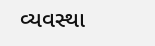વ્યવસ્થા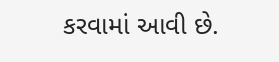કરવામાં આવી છે.